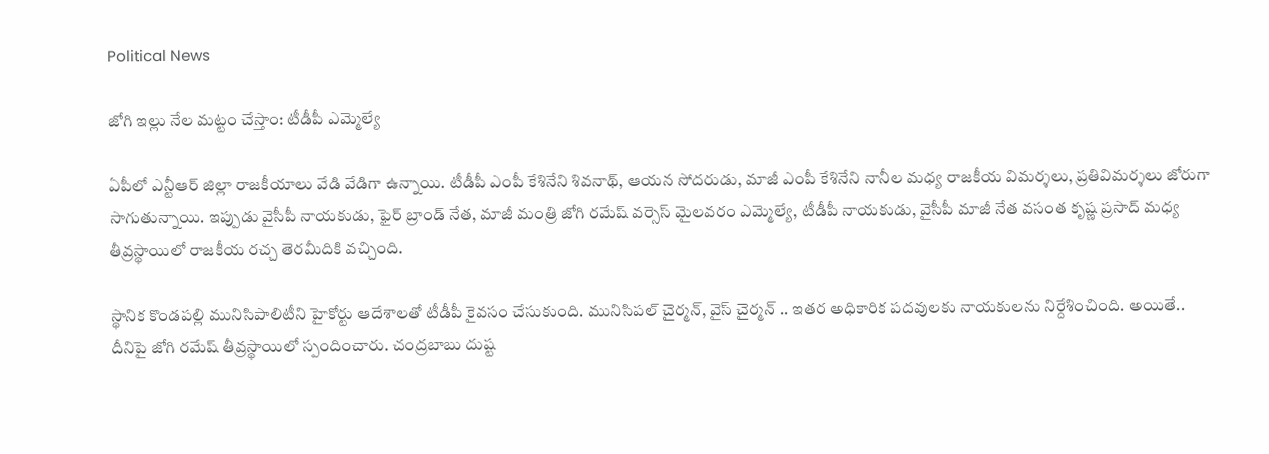Political News

జోగి ఇల్లు నేల మ‌ట్టం చేస్తాం: టీడీపీ ఎమ్మెల్యే

ఏపీలో ఎన్టీఆర్ జిల్లా రాజ‌కీయాలు వేడి వేడిగా ఉన్నాయి. టీడీపీ ఎంపీ కేశినేని శివ‌నాథ్‌, ఆయ‌న సోద‌రుడు, మాజీ ఎంపీ కేశినేని నానీల మ‌ధ్య రాజ‌కీయ విమ‌ర్శ‌లు, ప్ర‌తివిమ‌ర్శ‌లు జోరుగా సాగుతున్నాయి. ఇప్పుడు వైసీపీ నాయ‌కుడు, ఫైర్ బ్రాండ్ నేత‌, మాజీ మంత్రి జోగి ర‌మేష్ వ‌ర్సెస్ మైల‌వ‌రం ఎమ్మెల్యే, టీడీపీ నాయ‌కుడు, వైసీపీ మాజీ నేత వసంత కృష్ణ ప్ర‌సాద్ మ‌ధ్య తీవ్ర‌స్థాయిలో రాజ‌కీయ ర‌చ్చ తెర‌మీదికి వ‌చ్చింది.

స్థానిక కొండ‌ప‌ల్లి మునిసిపాలిటీని హైకోర్టు ఆదేశాల‌తో టీడీపీ కైవ‌సం చేసుకుంది. మునిసిప‌ల్ చైర్మ‌న్‌, వైస్ చైర్మ‌న్ .. ఇత‌ర అధికారిక ప‌ద‌వుల‌కు నాయ‌కుల‌ను నిర్దేశించింది. అయితే.. దీనిపై జోగి ర‌మేష్ తీవ్ర‌స్థాయిలో స్పందించారు. చంద్ర‌బాబు దుష్ట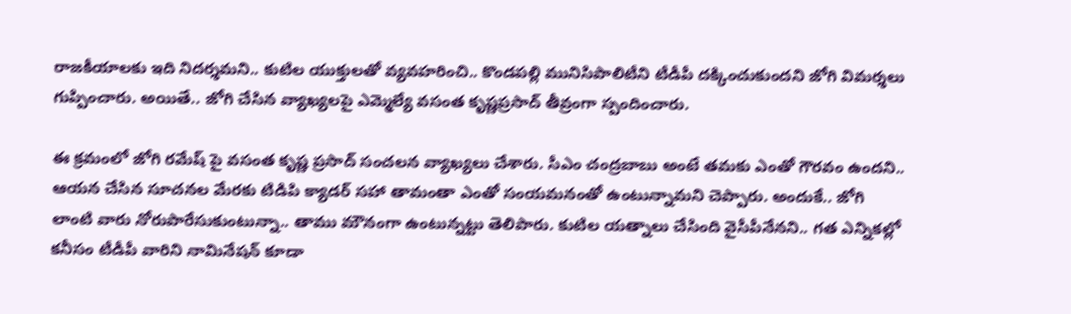రాజ‌కీయాల‌కు ఇది నిద‌ర్శ‌మ‌ని.. కుటిల యుక్తుల‌తో వ్య‌వహ‌రించి.. కొండ‌ప‌ల్లి మునిసిపాలిటీని టీడీపీ ద‌క్కించుకుంద‌ని జోగి విమ‌ర్శ‌లు గుప్పించారు. అయితే.. జోగి చేసిన వ్యాఖ్య‌ల‌పై ఎమ్మెల్యే వ‌సంత కృష్ణ‌ప్ర‌సాద్ తీవ్రంగా స్పందించారు.

ఈ క్ర‌మంలో జోగి రమేష్ పై వసంత కృష్ణ ప్రసాద్ సంచలన వ్యాఖ్యలు చేశారు. సీఎం చంద్ర‌బాబు అంటే త‌మ‌కు ఎంతో గౌర‌వం ఉంద‌ని.. ఆయ‌న చేసిన సూచనల మేరకు టిడిపి క్యాడర్ స‌హా తామంతా ఎంతో సంయ‌మ‌నంతో ఉంటున్నామ‌ని చెప్పారు. అందుకే.. జోగి లాంటి వారు నోరుపారేసుకుంటున్నా.. తాము మౌనంగా ఉంటున్న‌ట్టు తెలిపారు. కుటిల య‌త్నాలు చేసింది వైసీపీనేన‌ని.. గ‌త ఎన్నిక‌ల్లో క‌నీసం టీడీపీ వారిని నామినేష‌న్ కూడా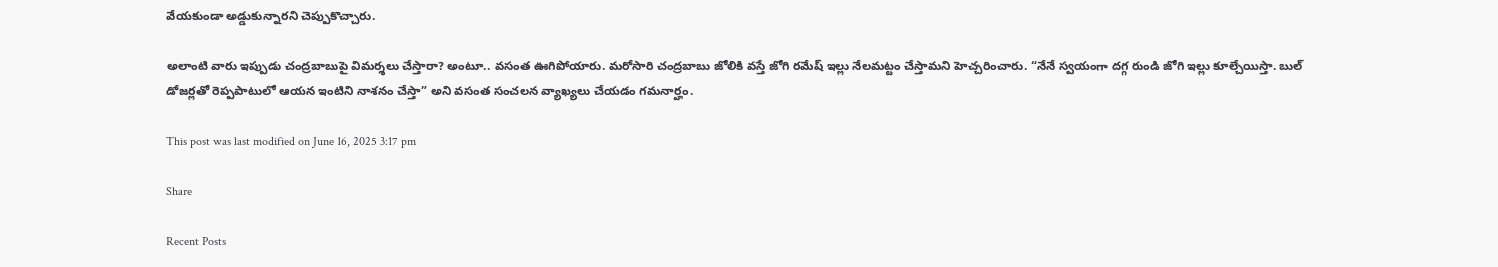వేయ‌కుండా అడ్డుకున్నార‌ని చెప్పుకొచ్చారు.

అలాంటి వారు ఇప్పుడు చంద్ర‌బాబుపై విమ‌ర్శ‌లు చేస్తారా? అంటూ.. వ‌సంత ఊగిపోయారు. మరోసారి చంద్రబాబు జోలికి వస్తే జోగి రమేష్ ఇల్లు నేలమట్టం చేస్తామ‌ని హెచ్చ‌రించారు. “నేనే స్వ‌యంగా ద‌గ్గ రుండి జోగి ఇల్లు కూల్చేయిస్తా. బుల్ డోజ‌ర్ల‌తో రెప్ప‌పాటులో ఆయ‌న ఇంటిని నాశ‌నం చేస్తా” అని వ‌సంత సంచ‌ల‌న వ్యాఖ్య‌లు చేయ‌డం గ‌మ‌నార్హం.

This post was last modified on June 16, 2025 3:17 pm

Share

Recent Posts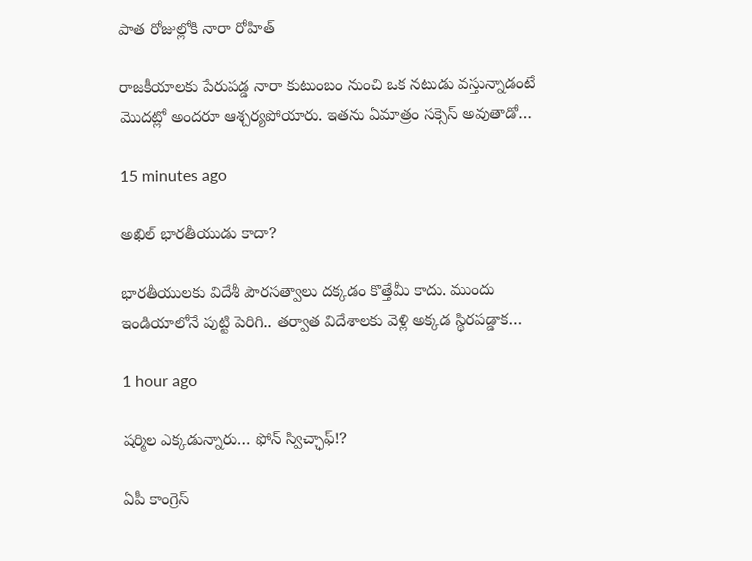పాత రోజుల్లోకి నారా రోహిత్

రాజకీయాలకు పేరుపడ్డ నారా కుటుంబం నుంచి ఒక నటుడు వస్తున్నాడంటే మొదట్లో అందరూ ఆశ్చర్యపోయారు. ఇతను ఏమాత్రం సక్సెస్ అవుతాడో…

15 minutes ago

అఖిల్ భారతీయుడు కాదా?

భారతీయులకు విదేశీ పౌరసత్వాలు దక్కడం కొత్తేమీ కాదు. ముందు ఇండియాలోనే పుట్టి పెరిగి.. తర్వాత విదేశాలకు వెళ్లి అక్కడ స్థిరపడ్డాక…

1 hour ago

ష‌ర్మిల ఎక్క‌డున్నారు… ఫోన్ స్విచ్ఛాఫ్‌!?

ఏపీ కాంగ్రెస్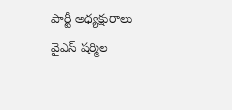పార్టీ అధ్యక్షురాలు వైఎస్ ష‌ర్మిల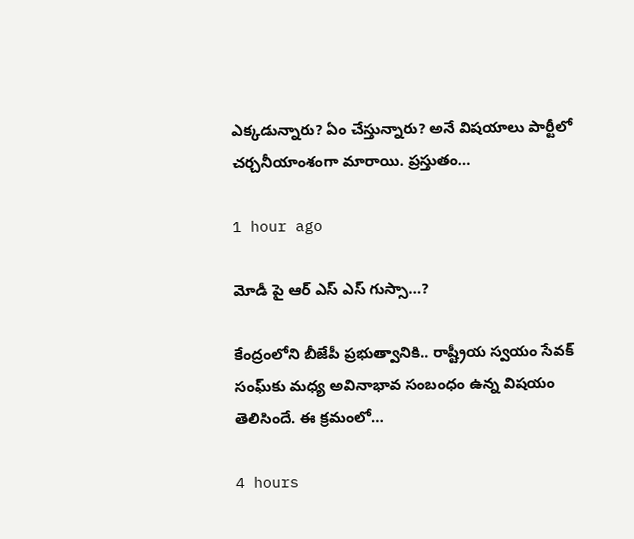ఎక్క‌డున్నారు? ఏం చేస్తున్నారు? అనే విష‌యాలు పార్టీలో చ‌ర్చ‌నీయాంశంగా మారాయి. ప్ర‌స్తుతం…

1 hour ago

మోడీ పై ఆర్ ఎస్ ఎస్ గుస్సా…?

కేంద్రంలోని బీజేపీ ప్ర‌భుత్వానికి.. రాష్ట్రీయ స్వ‌యం సేవ‌క్ సంఘ్‌కు మ‌ధ్య అవినాభావ సంబంధం ఉన్న విష‌యం తెలిసిందే. ఈ క్ర‌మంలో…

4 hours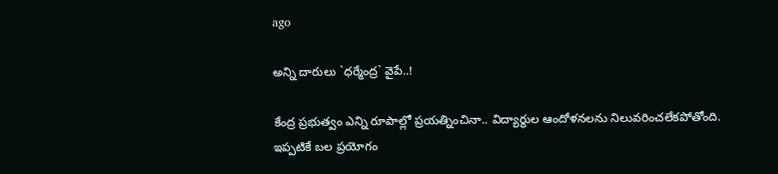ago

అన్ని దారులు `ధ‌ర్మేంద్ర` వైపే..!

కేంద్ర ప్ర‌భుత్వం ఎన్ని రూపాల్లో ప్ర‌య‌త్నించినా.. విద్యార్థుల ఆందోళ‌న‌ల‌ను నిలువ‌రించ‌లేక‌పోతోంది. ఇప్ప‌టికే బ‌ల ప్ర‌యోగం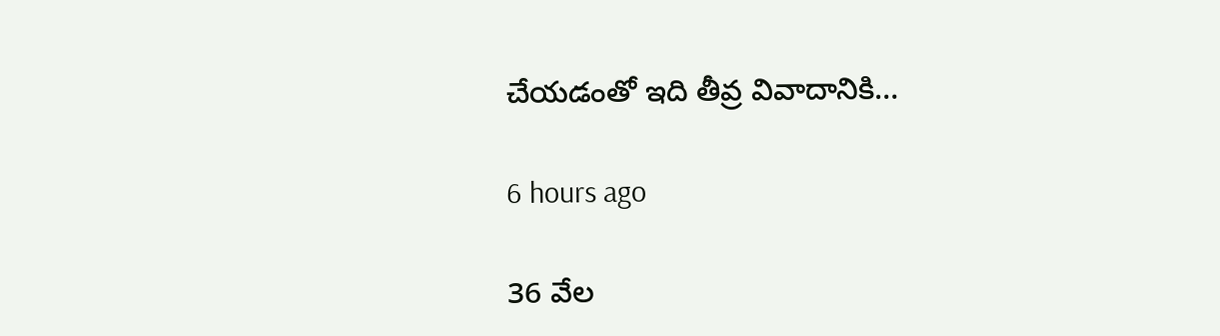చేయ‌డంతో ఇది తీవ్ర వివాదానికి…

6 hours ago

36 వేల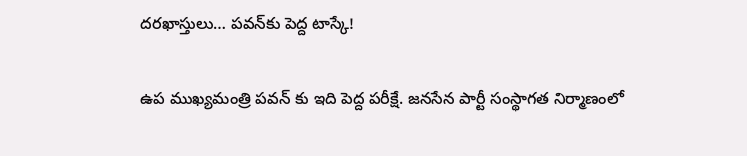దరఖాస్తులు… పవన్‌కు పెద్ద టాస్కే!

ఉప ముఖ్యమంత్రి పవన్ కు ఇది పెద్ద పరీక్షే. జనసేన పార్టీ సంస్థాగత నిర్మాణంలో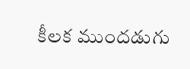కీలక ముందడుగు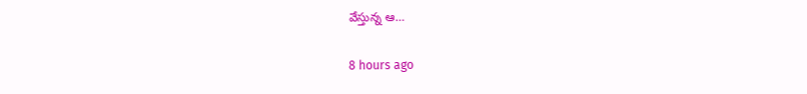వేస్తున్న ఆ…

8 hours ago